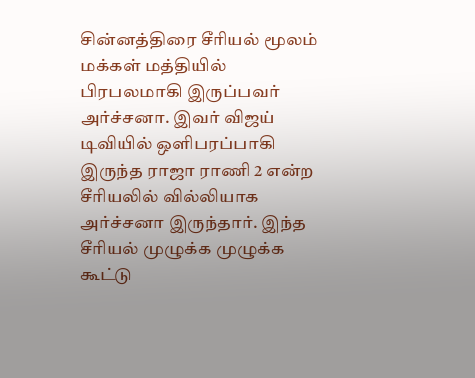சின்னத்திரை சீரியல் மூலம் மக்கள் மத்தியில் பிரபலமாகி இருப்பவர் அர்ச்சனா. இவர் விஜய் டிவியில் ஒளிபரப்பாகி இருந்த ராஜா ராணி 2 என்ற சீரியலில் வில்லியாக அர்ச்சனா இருந்தார். இந்த சீரியல் முழுக்க முழுக்க கூட்டு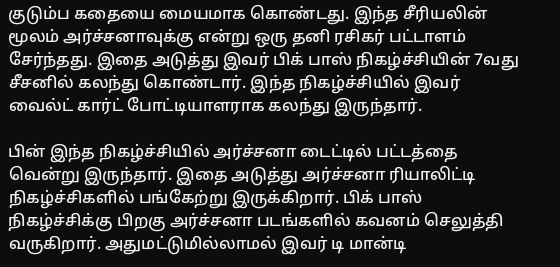குடும்ப கதையை மையமாக கொண்டது. இந்த சீரியலின் மூலம் அர்ச்சனாவுக்கு என்று ஒரு தனி ரசிகர் பட்டாளம் சேர்ந்தது. இதை அடுத்து இவர் பிக் பாஸ் நிகழ்ச்சியின் 7வது சீசனில் கலந்து கொண்டார். இந்த நிகழ்ச்சியில் இவர் வைல்ட் கார்ட் போட்டியாளராக கலந்து இருந்தார்.

பின் இந்த நிகழ்ச்சியில் அர்ச்சனா டைட்டில் பட்டத்தை வென்று இருந்தார். இதை அடுத்து அர்ச்சனா ரியாலிட்டி நிகழ்ச்சிகளில் பங்கேற்று இருக்கிறார். பிக் பாஸ் நிகழ்ச்சிக்கு பிறகு அர்ச்சனா படங்களில் கவனம் செலுத்தி வருகிறார். அதுமட்டுமில்லாமல் இவர் டி மான்டி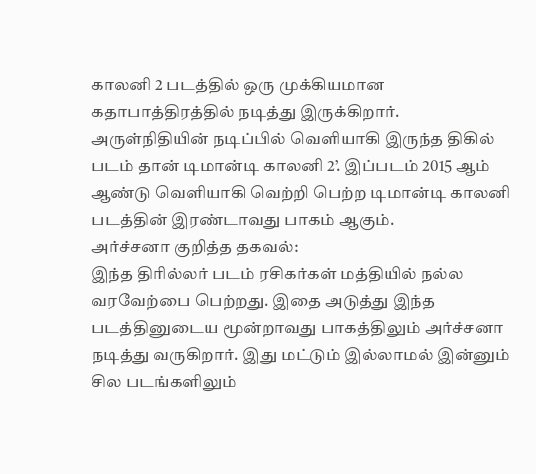காலனி 2 படத்தில் ஒரு முக்கியமான கதாபாத்திரத்தில் நடித்து இருக்கிறார். அருள்நிதியின் நடிப்பில் வெளியாகி இருந்த திகில் படம் தான் டிமான்டி காலனி 2’. இப்படம் 2015 ஆம் ஆண்டு வெளியாகி வெற்றி பெற்ற டிமான்டி காலனி படத்தின் இரண்டாவது பாகம் ஆகும்.
அர்ச்சனா குறித்த தகவல்:
இந்த திரில்லர் படம் ரசிகர்கள் மத்தியில் நல்ல வரவேற்பை பெற்றது. இதை அடுத்து இந்த படத்தினுடைய மூன்றாவது பாகத்திலும் அர்ச்சனா நடித்து வருகிறார். இது மட்டும் இல்லாமல் இன்னும் சில படங்களிலும்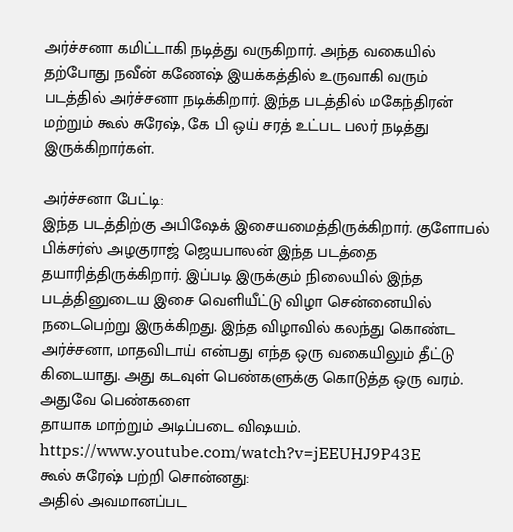அர்ச்சனா கமிட்டாகி நடித்து வருகிறார். அந்த வகையில் தற்போது நவீன் கணேஷ் இயக்கத்தில் உருவாகி வரும் படத்தில் அர்ச்சனா நடிக்கிறார். இந்த படத்தில் மகேந்திரன் மற்றும் கூல் சுரேஷ், கே பி ஒய் சரத் உட்பட பலர் நடித்து இருக்கிறார்கள்.

அர்ச்சனா பேட்டி:
இந்த படத்திற்கு அபிஷேக் இசையமைத்திருக்கிறார். குளோபல் பிக்சர்ஸ் அழகுராஜ் ஜெயபாலன் இந்த படத்தை தயாரித்திருக்கிறார். இப்படி இருக்கும் நிலையில் இந்த படத்தினுடைய இசை வெளியீட்டு விழா சென்னையில் நடைபெற்று இருக்கிறது. இந்த விழாவில் கலந்து கொண்ட அர்ச்சனா, மாதவிடாய் என்பது எந்த ஒரு வகையிலும் தீட்டு கிடையாது. அது கடவுள் பெண்களுக்கு கொடுத்த ஒரு வரம். அதுவே பெண்களை
தாயாக மாற்றும் அடிப்படை விஷயம்.
https://www.youtube.com/watch?v=jEEUHJ9P43E
கூல் சுரேஷ் பற்றி சொன்னது:
அதில் அவமானப்பட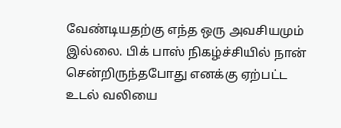வேண்டியதற்கு எந்த ஒரு அவசியமும் இல்லை. பிக் பாஸ் நிகழ்ச்சியில் நான் சென்றிருந்தபோது எனக்கு ஏற்பட்ட உடல் வலியை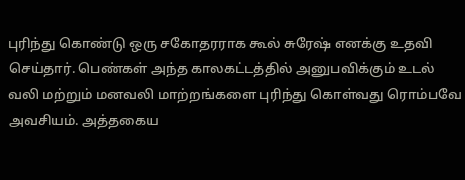புரிந்து கொண்டு ஒரு சகோதரராக கூல் சுரேஷ் எனக்கு உதவி செய்தார். பெண்கள் அந்த காலகட்டத்தில் அனுபவிக்கும் உடல் வலி மற்றும் மனவலி மாற்றங்களை புரிந்து கொள்வது ரொம்பவே அவசியம். அத்தகைய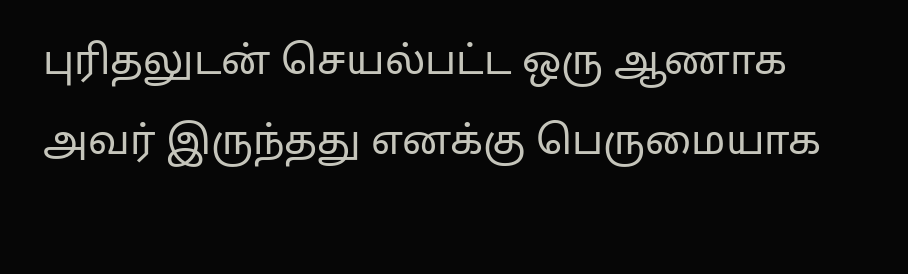புரிதலுடன் செயல்பட்ட ஒரு ஆணாக அவர் இருந்தது எனக்கு பெருமையாக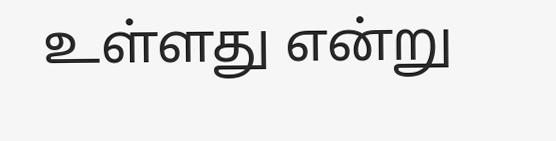உள்ளது என்று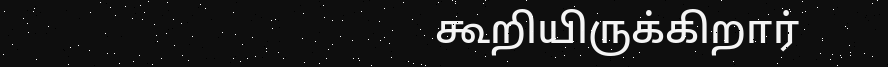கூறியிருக்கிறார்